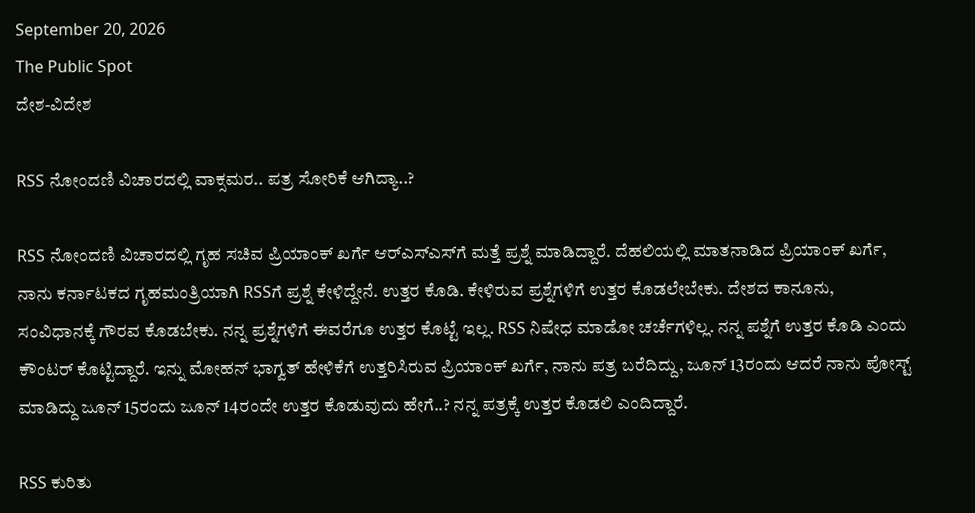September 20, 2026
The Public Spot
ದೇಶ-ವಿದೇಶ

RSS ನೋಂದಣಿ ವಿಚಾರದಲ್ಲಿ ವಾಕ್ಸಮರ.. ಪತ್ರ ಸೋರಿಕೆ ಆಗಿದ್ಯಾ..?

RSS ನೋಂದಣಿ ವಿಚಾರದಲ್ಲಿ ಗೃಹ ಸಚಿವ ಪ್ರಿಯಾಂಕ್‌ ಖರ್ಗೆ ಆರ್‌ಎಸ್‌ಎಸ್‌ಗೆ ಮತ್ತೆ ಪ್ರಶ್ನೆ ಮಾಡಿದ್ದಾರೆ. ದೆಹಲಿಯಲ್ಲಿ ಮಾತನಾಡಿದ ಪ್ರಿಯಾಂಕ್‌ ಖರ್ಗೆ, ನಾನು ಕರ್ನಾಟಕದ ಗೃಹಮಂತ್ರಿಯಾಗಿ RSSಗೆ ಪ್ರಶ್ನೆ ಕೇಳಿದ್ದೇನೆ. ಉತ್ತರ ಕೊಡಿ. ಕೇಳಿರುವ ಪ್ರಶ್ನೆಗಳಿಗೆ ಉತ್ತರ ಕೊಡಲೇಬೇಕು. ದೇಶದ ಕಾನೂನು, ಸಂವಿಧಾನಕ್ಕೆ ಗೌರವ ಕೊಡಬೇಕು. ನನ್ನ ಪ್ರಶ್ನೆಗಳಿಗೆ ಈವರೆಗೂ ಉತ್ತರ ಕೊಟ್ಟೆ ಇಲ್ಲ. RSS ನಿಷೇಧ ಮಾಡೋ ಚರ್ಚೆಗಳಿಲ್ಲ. ನನ್ನ ಪಶ್ನೆಗೆ ಉತ್ತರ ಕೊಡಿ ಎಂದು ಕೌಂಟರ್ ಕೊಟ್ಟಿದ್ದಾರೆ. ಇನ್ನು ಮೋಹನ್ ಭಾಗ್ವತ್ ಹೇಳಿಕೆಗೆ ಉತ್ತರಿಸಿರುವ ಪ್ರಿಯಾಂಕ್‌ ಖರ್ಗೆ, ನಾನು ಪತ್ರ ಬರೆದಿದ್ದು, ಜೂನ್‌ 13ರಂದು ಆದರೆ ನಾನು ಪೋಸ್ಟ್‌ ಮಾಡಿದ್ದು ಜೂನ್‌ 15ರಂದು ಜೂನ್‌ 14ರಂದೇ ಉತ್ತರ ಕೊಡುವುದು ಹೇಗೆ..? ನನ್ನ ಪತ್ರಕ್ಕೆ ಉತ್ತರ ಕೊಡಲಿ ಎಂದಿದ್ದಾರೆ.

RSS ಕುರಿತು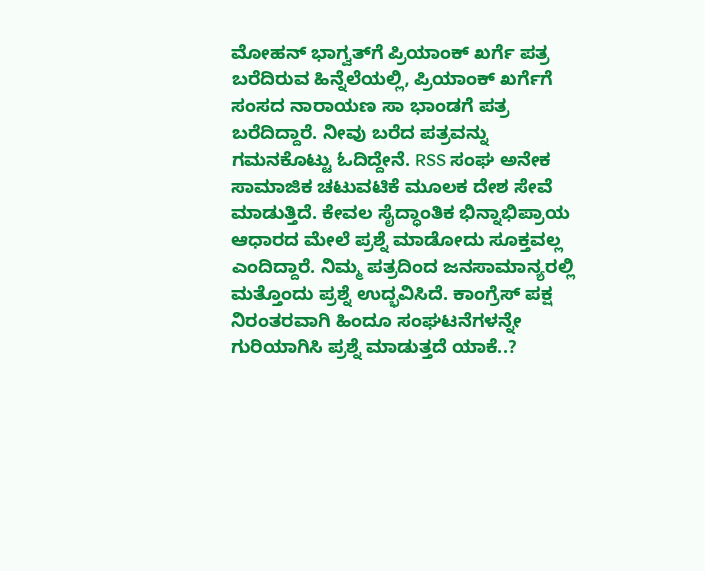ಮೋಹನ್ ಭಾಗ್ವತ್‌‌ಗೆ ಪ್ರಿಯಾಂಕ್‌ ಖರ್ಗೆ ಪತ್ರ ಬರೆದಿರುವ ಹಿನ್ನೆಲೆಯಲ್ಲಿ, ಪ್ರಿಯಾಂಕ್ ಖರ್ಗೆಗೆ ಸಂಸದ ನಾರಾಯಣ ಸಾ ಭಾಂಡಗೆ ಪತ್ರ ಬರೆದಿದ್ದಾರೆ. ನೀವು ಬರೆದ ಪತ್ರವನ್ನು ಗಮನಕೊಟ್ಟು ಓದಿದ್ದೇನೆ. RSS ಸಂಘ ಅನೇಕ ಸಾಮಾಜಿಕ ಚಟುವಟಿಕೆ ಮೂಲಕ ದೇಶ ಸೇವೆ ಮಾಡುತ್ತಿದೆ. ಕೇವಲ ಸೈದ್ಧಾಂತಿಕ ಭಿನ್ನಾಭಿಪ್ರಾಯ ಆಧಾರದ ಮೇಲೆ ಪ್ರಶ್ನೆ ಮಾಡೋದು ಸೂಕ್ತವಲ್ಲ ಎಂದಿದ್ದಾರೆ. ನಿಮ್ಮ ಪತ್ರದಿಂದ ಜನಸಾಮಾನ್ಯರಲ್ಲಿ ಮತ್ತೊಂದು ಪ್ರಶ್ನೆ ಉದ್ಭವಿಸಿದೆ. ಕಾಂಗ್ರೆಸ್ ಪಕ್ಷ ನಿರಂತರವಾಗಿ ಹಿಂದೂ ಸಂಘಟನೆಗಳನ್ನೇ ಗುರಿಯಾಗಿಸಿ ಪ್ರಶ್ನೆ ಮಾಡುತ್ತದೆ ಯಾಕೆ..?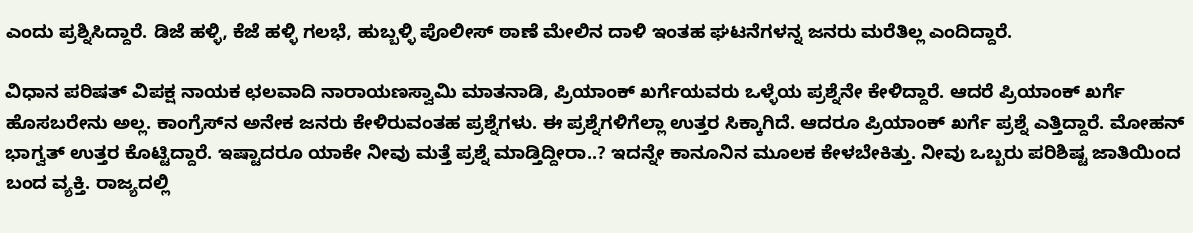ಎಂದು ಪ್ರಶ್ನಿಸಿದ್ದಾರೆ. ಡಿಜೆ ಹಳ್ಳಿ, ಕೆಜೆ ಹಳ್ಳಿ ಗಲಭೆ, ಹುಬ್ಬಳ್ಳಿ ಪೊಲೀಸ್ ಠಾಣೆ ಮೇಲಿನ ದಾಳಿ ಇಂತಹ ಘಟನೆಗಳನ್ನ ಜನರು ಮರೆತಿಲ್ಲ ಎಂದಿದ್ದಾರೆ.

ವಿಧಾನ ಪರಿಷತ್ ವಿಪಕ್ಷ ನಾಯಕ ಛಲವಾದಿ ನಾರಾಯಣಸ್ವಾಮಿ ಮಾತನಾಡಿ, ಪ್ರಿಯಾಂಕ್ ಖರ್ಗೆಯವರು ಒಳ್ಳೆಯ ಪ್ರಶ್ನೆನೇ ಕೇಳಿದ್ದಾರೆ. ಆದರೆ ಪ್ರಿಯಾಂಕ್‌ ಖರ್ಗೆ ಹೊಸಬರೇನು ಅಲ್ಲ. ಕಾಂಗ್ರೆಸ್‌ನ ಅನೇಕ ಜನರು ಕೇಳಿರುವಂತಹ ಪ್ರಶ್ನೆಗಳು. ಈ ಪ್ರಶ್ನೆಗಳಿಗೆಲ್ಲಾ ಉತ್ತರ ಸಿಕ್ಕಾಗಿದೆ. ಆದರೂ ಪ್ರಿಯಾಂಕ್ ಖರ್ಗೆ ಪ್ರಶ್ನೆ ಎತ್ತಿದ್ದಾರೆ. ಮೋಹನ್ ಭಾಗ್ವತ್ ಉತ್ತರ ಕೊಟ್ಟಿದ್ದಾರೆ. ಇಷ್ಟಾದರೂ ಯಾಕೇ ನೀವು ಮತ್ತೆ ಪ್ರಶ್ನೆ ಮಾಡ್ತಿದ್ದೀರಾ..? ಇದನ್ನೇ ಕಾನೂನಿನ ಮೂಲಕ ಕೇಳಬೇಕಿತ್ತು. ನೀವು ಒಬ್ಬರು ಪರಿಶಿಷ್ಟ ಜಾತಿಯಿಂದ ಬಂದ ವ್ಯಕ್ತಿ. ರಾಜ್ಯದಲ್ಲಿ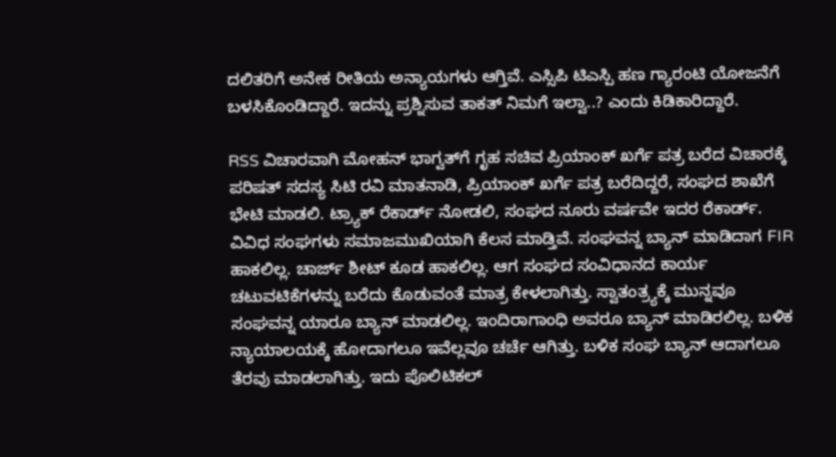ದಲಿತರಿಗೆ ಅನೇಕ ರೀತಿಯ ಅನ್ಯಾಯಗಳು ಆಗ್ತಿವೆ. ಎಸ್ಸಿಪಿ ಟಿಎಸ್ಪಿ ಹಣ ಗ್ಯಾರಂಟಿ ಯೋಜನೆಗೆ ಬಳಸಿಕೊಂಡಿದ್ದಾರೆ. ಇದನ್ನು ಪ್ರಶ್ನಿಸುವ ತಾಕತ್ ನಿಮಗೆ ಇಲ್ವಾ..? ಎಂದು ಕಿಡಿಕಾರಿದ್ದಾರೆ.

RSS ವಿಚಾರವಾಗಿ ಮೋಹನ್ ಭಾಗ್ವತ್‌ಗೆ ಗೃಹ ಸಚಿವ ಪ್ರಿಯಾಂಕ್ ಖರ್ಗೆ ಪತ್ರ ಬರೆದ ವಿಚಾರಕ್ಕೆ ಪರಿಷತ್ ಸದಸ್ಯ ಸಿಟಿ ರವಿ ಮಾತನಾಡಿ, ಪ್ರಿಯಾಂಕ್ ಖರ್ಗೆ ಪತ್ರ ಬರೆದಿದ್ದರೆ, ಸಂಘದ ಶಾಖೆಗೆ ಭೇಟಿ ಮಾಡಲಿ. ಟ್ರ್ಯಾಕ್ ರೆಕಾರ್ಡ್ ನೋಡಲಿ, ಸಂಘದ ನೂರು ವರ್ಷವೇ ಇದರ ರೆಕಾರ್ಡ್. ವಿವಿಧ ಸಂಘಗಳು ಸಮಾಜಮುಖಿಯಾಗಿ‌ ಕೆಲಸ ಮಾಡ್ತಿವೆ. ಸಂಘವನ್ನ ಬ್ಯಾನ್ ಮಾಡಿದಾಗ FIR ಹಾಕಲಿಲ್ಲ. ಚಾರ್ಜ್ ಶೀಟ್ ಕೂಡ ಹಾಕಲಿಲ್ಲ. ಆಗ ಸಂಘದ ಸಂವಿಧಾನದ ಕಾರ್ಯ ಚಟುವಟಿಕೆಗಳನ್ನು ಬರೆದು ಕೊಡುವಂತೆ ಮಾತ್ರ ಕೇಳಲಾಗಿತ್ತು. ಸ್ವಾತಂತ್ರ್ಯಕ್ಕೆ ಮುನ್ನವೂ ಸಂಘವನ್ನ ಯಾರೂ ಬ್ಯಾನ್ ಮಾಡಲಿಲ್ಲ. ಇಂದಿರಾಗಾಂಧಿ ಅವರೂ ಬ್ಯಾನ್ ಮಾಡಿರಲಿಲ್ಲ. ಬಳಿಕ ನ್ಯಾಯಾಲಯಕ್ಕೆ ಹೋದಾಗಲೂ ಇವೆಲ್ಲವೂ ಚರ್ಚೆ ಆಗಿತ್ತು. ಬಳಿಕ ಸಂಘ ಬ್ಯಾನ್ ಆದಾಗಲೂ ತೆರವು ಮಾಡಲಾಗಿತ್ತು. ಇದು ಪೊಲಿಟಿಕಲ್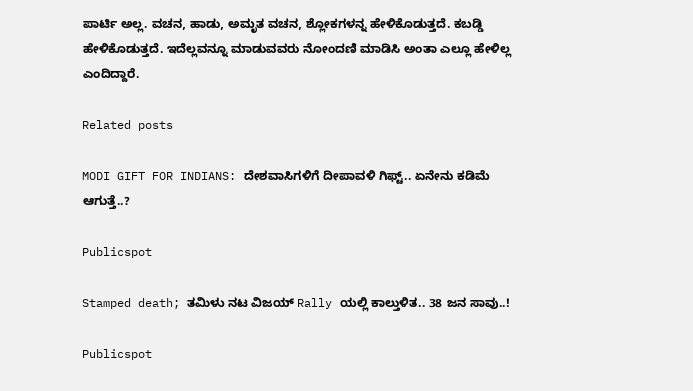ಪಾರ್ಟಿ ಅಲ್ಲ. ವಚನ, ಹಾಡು, ಅಮೃತ ವಚನ, ಶ್ಲೋಕಗಳನ್ನ ಹೇಳಿಕೊಡುತ್ತದೆ. ಕಬಡ್ಡಿ‌ ಹೇಳಿಕೊಡುತ್ತದೆ. ಇದೆಲ್ಲವನ್ನೂ ಮಾಡುವವರು ನೋಂದಣಿ ಮಾಡಿಸಿ ಅಂತಾ ಎಲ್ಲೂ ಹೇಳಿಲ್ಲ ಎಂದಿದ್ದಾರೆ.

Related posts

MODI GIFT FOR INDIANS: ದೇಶವಾಸಿಗಳಿಗೆ ದೀಪಾವಳಿ ಗಿಫ್ಟ್.. ಏನೇನು ಕಡಿಮೆ ಆಗುತ್ತೆ..?

Publicspot

Stamped death; ತಮಿಳು ನಟ ವಿಜಯ್ Rally ಯಲ್ಲಿ ಕಾಲ್ತುಳಿತ.. 38 ಜನ ಸಾವು..!

Publicspot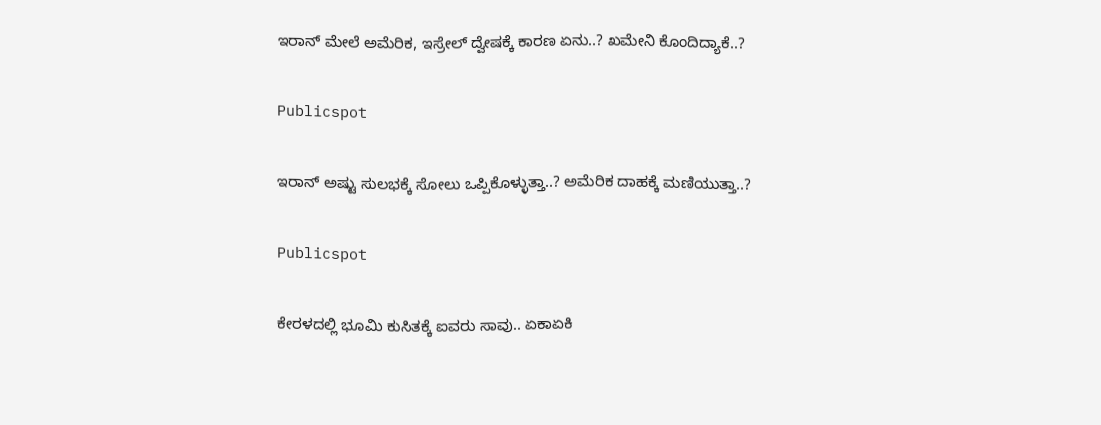ಇರಾನ್‌ ಮೇಲೆ ಅಮೆರಿಕ, ಇಸ್ರೇಲ್‌ ದ್ವೇಷಕ್ಕೆ ಕಾರಣ ಏನು..? ಖಮೇನಿ ಕೊಂದಿದ್ಯಾಕೆ..?

Publicspot

ಇರಾನ್ ಅಷ್ಟು ಸುಲಭಕ್ಕೆ ಸೋಲು ಒಪ್ಪಿಕೊಳ್ಳುತ್ತಾ..? ಅಮೆರಿಕ ದಾಹಕ್ಕೆ ಮಣಿಯುತ್ತಾ..?

Publicspot

ಕೇರಳದಲ್ಲಿ ಭೂಮಿ ಕುಸಿತಕ್ಕೆ ಐವರು ಸಾವು.. ಏಕಾಏಕಿ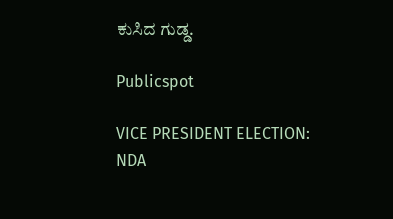ಕುಸಿದ ಗುಡ್ಡ.

Publicspot

VICE PRESIDENT ELECTION: NDA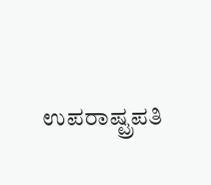ಉಪರಾಷ್ಟ್ರಪತಿ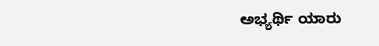ಅಭ್ಯರ್ಥಿ ಯಾರು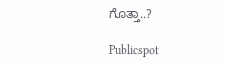ಗೊತ್ತಾ..?

Publicspot